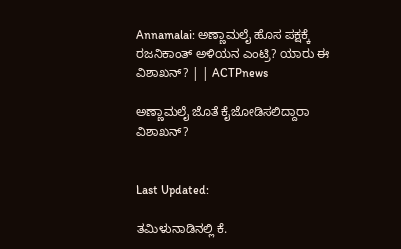Annamalai: ಅಣ್ಣಾಮಲೈ ಹೊಸ ಪಕ್ಷಕ್ಕೆ ರಜನಿಕಾಂತ್‌ ಅಳಿಯನ ಎಂಟ್ರಿ? ಯಾರು ಈ ವಿಶಾಖನ್‌? | | ACTPnews

ಅಣ್ಣಾಮಲೈ ಜೊತೆ ಕೈಜೋಡಿಸಲಿದ್ದಾರಾ ವಿಶಾಖನ್?


Last Updated:

ತಮಿಳುನಾಡಿನಲ್ಲಿ ಕೆ.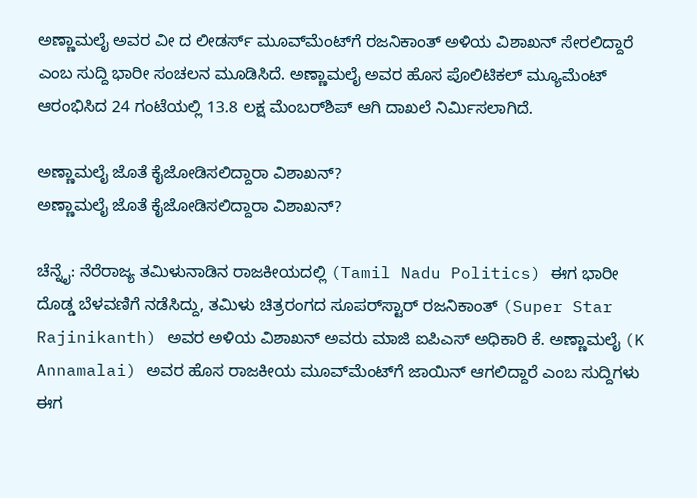ಅಣ್ಣಾಮಲೈ ಅವರ ವೀ ದ ಲೀಡರ್ಸ್ ಮೂವ್‌ಮೆಂಟ್‌ಗೆ ರಜನಿಕಾಂತ್ ಅಳಿಯ ವಿಶಾಖನ್ ಸೇರಲಿದ್ದಾರೆ ಎಂಬ ಸುದ್ದಿ ಭಾರೀ ಸಂಚಲನ ಮೂಡಿಸಿದೆ. ಅಣ್ಣಾಮಲೈ ಅವರ ಹೊಸ ಪೊಲಿಟಿಕಲ್ ಮ್ಯೂಮೆಂಟ್ ಆರಂಭಿಸಿದ 24 ಗಂಟೆಯಲ್ಲಿ 13.8 ಲಕ್ಷ ಮೆಂಬರ್‌ಶಿಪ್ ಆಗಿ ದಾಖಲೆ ನಿರ್ಮಿಸಲಾಗಿದೆ.

ಅಣ್ಣಾಮಲೈ ಜೊತೆ ಕೈಜೋಡಿಸಲಿದ್ದಾರಾ ವಿಶಾಖನ್?
ಅಣ್ಣಾಮಲೈ ಜೊತೆ ಕೈಜೋಡಿಸಲಿದ್ದಾರಾ ವಿಶಾಖನ್?

ಚೆನ್ನೈ: ನೆರೆರಾಜ್ಯ ತಮಿಳುನಾಡಿನ ರಾಜಕೀಯದಲ್ಲಿ (Tamil Nadu Politics) ಈಗ ಭಾರೀ ದೊಡ್ಡ ಬೆಳವಣಿಗೆ ನಡೆಸಿದ್ದು, ತಮಿಳು ಚಿತ್ರರಂಗದ ಸೂಪರ್‌ಸ್ಟಾರ್ ರಜನಿಕಾಂತ್ (Super Star Rajinikanth) ಅವರ ಅಳಿಯ ವಿಶಾಖನ್ ಅವರು ಮಾಜಿ ಐಪಿಎಸ್ ಅಧಿಕಾರಿ ಕೆ. ಅಣ್ಣಾಮಲೈ (K Annamalai) ಅವರ ಹೊಸ ರಾಜಕೀಯ ಮೂವ್‌ಮೆಂಟ್‌ಗೆ ಜಾಯಿನ್ ಆಗಲಿದ್ದಾರೆ ಎಂಬ ಸುದ್ದಿಗಳು ಈಗ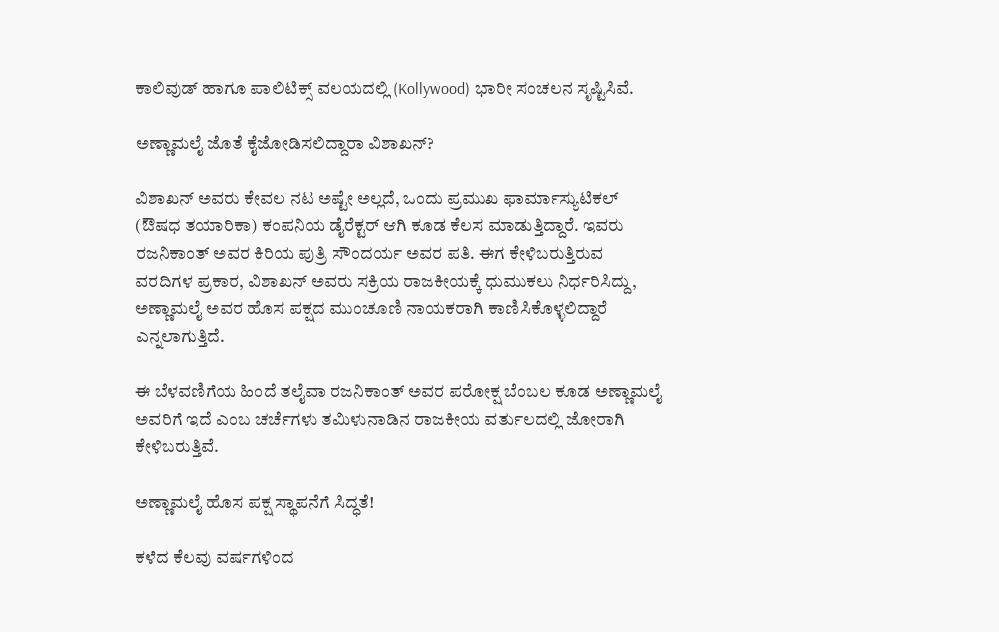ಕಾಲಿವುಡ್ ಹಾಗೂ ಪಾಲಿಟಿಕ್ಸ್ ವಲಯದಲ್ಲಿ (Kollywood) ಭಾರೀ ಸಂಚಲನ ಸೃಷ್ಟಿಸಿವೆ.

ಅಣ್ಣಾಮಲೈ ಜೊತೆ ಕೈಜೋಡಿಸಲಿದ್ದಾರಾ ವಿಶಾಖನ್?

ವಿಶಾಖನ್ ಅವರು ಕೇವಲ ನಟ ಅಷ್ಟೇ ಅಲ್ಲದೆ, ಒಂದು ಪ್ರಮುಖ ಫಾರ್ಮಾಸ್ಯುಟಿಕಲ್ (ಔಷಧ ತಯಾರಿಕಾ) ಕಂಪನಿಯ ಡೈರೆಕ್ಟರ್ ಆಗಿ ಕೂಡ ಕೆಲಸ ಮಾಡುತ್ತಿದ್ದಾರೆ. ಇವರು ರಜನಿಕಾಂತ್ ಅವರ ಕಿರಿಯ ಪುತ್ರಿ ಸೌಂದರ್ಯ ಅವರ ಪತಿ. ಈಗ ಕೇಳಿಬರುತ್ತಿರುವ ವರದಿಗಳ ಪ್ರಕಾರ, ವಿಶಾಖನ್ ಅವರು ಸಕ್ರಿಯ ರಾಜಕೀಯಕ್ಕೆ ಧುಮುಕಲು ನಿರ್ಧರಿಸಿದ್ದು, ಅಣ್ಣಾಮಲೈ ಅವರ ಹೊಸ ಪಕ್ಷದ ಮುಂಚೂಣಿ ನಾಯಕರಾಗಿ ಕಾಣಿಸಿಕೊಳ್ಳಲಿದ್ದಾರೆ ಎನ್ನಲಾಗುತ್ತಿದೆ.

ಈ ಬೆಳವಣಿಗೆಯ ಹಿಂದೆ ತಲೈವಾ ರಜನಿಕಾಂತ್ ಅವರ ಪರೋಕ್ಷ ಬೆಂಬಲ ಕೂಡ ಅಣ್ಣಾಮಲೈ ಅವರಿಗೆ ಇದೆ ಎಂಬ ಚರ್ಚೆಗಳು ತಮಿಳುನಾಡಿನ ರಾಜಕೀಯ ವರ್ತುಲದಲ್ಲಿ ಜೋರಾಗಿ ಕೇಳಿಬರುತ್ತಿವೆ.

ಅಣ್ಣಾಮಲೈ ಹೊಸ ಪಕ್ಷ ಸ್ಥಾಪನೆಗೆ ಸಿದ್ಧತೆ!

ಕಳೆದ ಕೆಲವು ವರ್ಷಗಳಿಂದ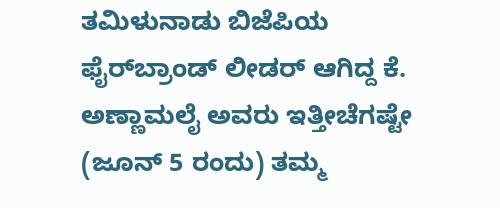ತಮಿಳುನಾಡು ಬಿಜೆಪಿಯ ಫೈರ್‌ಬ್ರಾಂಡ್ ಲೀಡರ್ ಆಗಿದ್ದ ಕೆ. ಅಣ್ಣಾಮಲೈ ಅವರು ಇತ್ತೀಚೆಗಷ್ಟೇ (ಜೂನ್ 5 ರಂದು) ತಮ್ಮ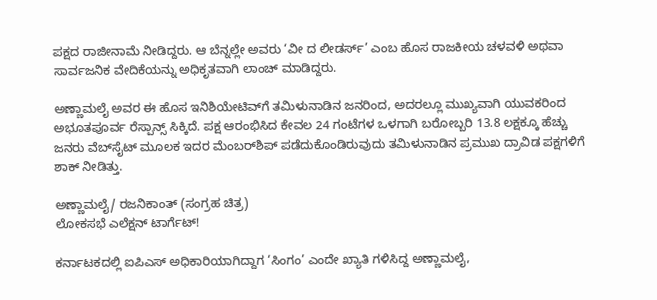ಪಕ್ಷದ ರಾಜೀನಾಮೆ ನೀಡಿದ್ದರು. ಆ ಬೆನ್ನಲ್ಲೇ ಅವರು ‘ವೀ ದ ಲೀಡರ್ಸ್’ ಎಂಬ ಹೊಸ ರಾಜಕೀಯ ಚಳವಳಿ ಅಥವಾ ಸಾರ್ವಜನಿಕ ವೇದಿಕೆಯನ್ನು ಅಧಿಕೃತವಾಗಿ ಲಾಂಚ್ ಮಾಡಿದ್ದರು.

ಅಣ್ಣಾಮಲೈ ಅವರ ಈ ಹೊಸ ಇನಿಶಿಯೇಟಿವ್‌ಗೆ ತಮಿಳುನಾಡಿನ ಜನರಿಂದ, ಅದರಲ್ಲೂ ಮುಖ್ಯವಾಗಿ ಯುವಕರಿಂದ ಅಭೂತಪೂರ್ವ ರೆಸ್ಪಾನ್ಸ್ ಸಿಕ್ಕಿದೆ. ಪಕ್ಷ ಆರಂಭಿಸಿದ ಕೇವಲ 24 ಗಂಟೆಗಳ ಒಳಗಾಗಿ ಬರೋಬ್ಬರಿ 13.8 ಲಕ್ಷಕ್ಕೂ ಹೆಚ್ಚು ಜನರು ವೆಬ್‌ಸೈಟ್ ಮೂಲಕ ಇದರ ಮೆಂಬರ್‌ಶಿಪ್ ಪಡೆದುಕೊಂಡಿರುವುದು ತಮಿಳುನಾಡಿನ ಪ್ರಮುಖ ದ್ರಾವಿಡ ಪಕ್ಷಗಳಿಗೆ ಶಾಕ್ ನೀಡಿತ್ತು.

ಅಣ್ಣಾಮಲೈ/ ರಜನಿಕಾಂತ್ (ಸಂಗ್ರಹ ಚಿತ್ರ)
ಲೋಕಸಭೆ ಎಲೆಕ್ಷನ್‌ ಟಾರ್ಗೆಟ್!

ಕರ್ನಾಟಕದಲ್ಲಿ ಐಪಿಎಸ್ ಅಧಿಕಾರಿಯಾಗಿದ್ದಾಗ ‘ಸಿಂಗಂ’ ಎಂದೇ ಖ್ಯಾತಿ ಗಳಿಸಿದ್ದ ಅಣ್ಣಾಮಲೈ,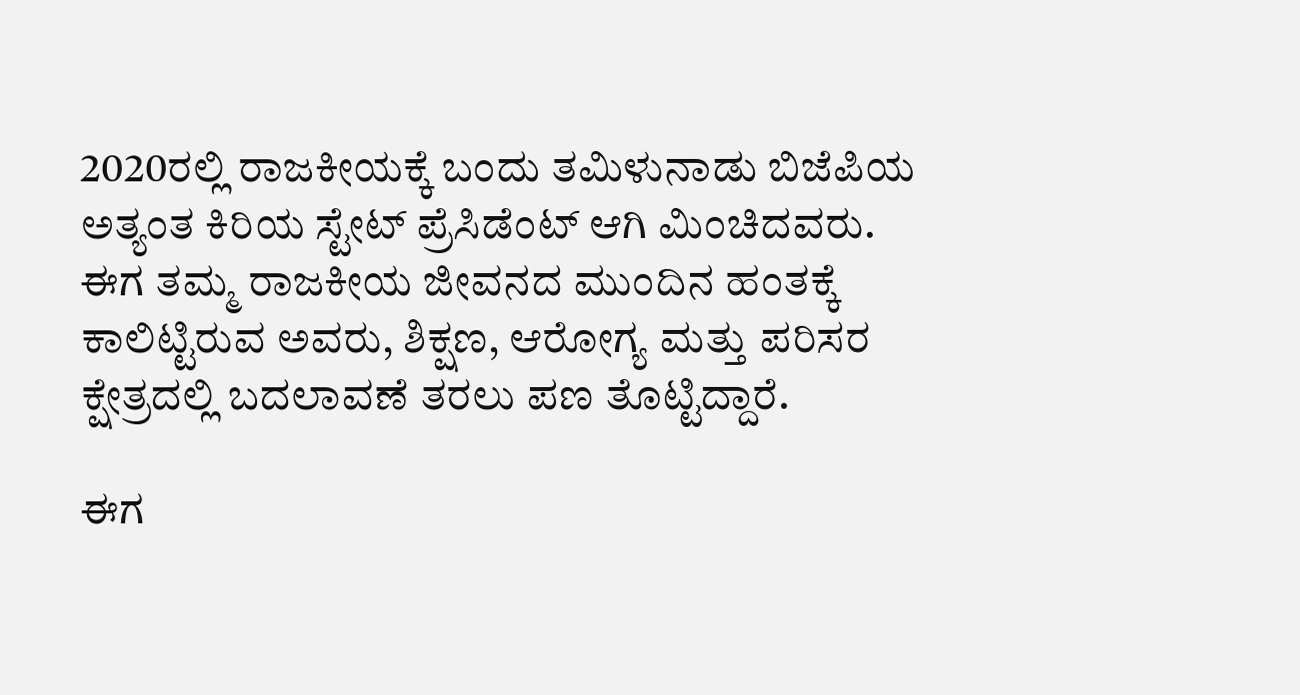2020ರಲ್ಲಿ ರಾಜಕೀಯಕ್ಕೆ ಬಂದು ತಮಿಳುನಾಡು ಬಿಜೆಪಿಯ ಅತ್ಯಂತ ಕಿರಿಯ ಸ್ಟೇಟ್ ಪ್ರೆಸಿಡೆಂಟ್ ಆಗಿ ಮಿಂಚಿದವರು. ಈಗ ತಮ್ಮ ರಾಜಕೀಯ ಜೀವನದ ಮುಂದಿನ ಹಂತಕ್ಕೆ ಕಾಲಿಟ್ಟಿರುವ ಅವರು, ಶಿಕ್ಷಣ, ಆರೋಗ್ಯ ಮತ್ತು ಪರಿಸರ ಕ್ಷೇತ್ರದಲ್ಲಿ ಬದಲಾವಣೆ ತರಲು ಪಣ ತೊಟ್ಟಿದ್ದಾರೆ.

ಈಗ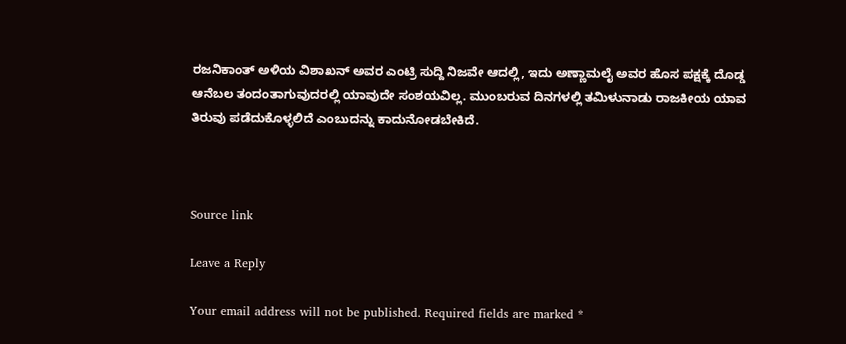ರಜನಿಕಾಂತ್ ಅಳಿಯ ವಿಶಾಖನ್ ಅವರ ಎಂಟ್ರಿ ಸುದ್ದಿ ನಿಜವೇ ಆದಲ್ಲಿ, ಇದು ಅಣ್ಣಾಮಲೈ ಅವರ ಹೊಸ ಪಕ್ಷಕ್ಕೆ ದೊಡ್ಡ ಆನೆಬಲ ತಂದಂತಾಗುವುದರಲ್ಲಿ ಯಾವುದೇ ಸಂಶಯವಿಲ್ಲ. ಮುಂಬರುವ ದಿನಗಳಲ್ಲಿ ತಮಿಳುನಾಡು ರಾಜಕೀಯ ಯಾವ ತಿರುವು ಪಡೆದುಕೊಳ್ಳಲಿದೆ ಎಂಬುದನ್ನು ಕಾದುನೋಡಬೇಕಿದೆ.



Source link

Leave a Reply

Your email address will not be published. Required fields are marked *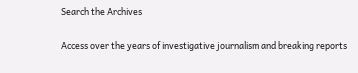Search the Archives

Access over the years of investigative journalism and breaking reports